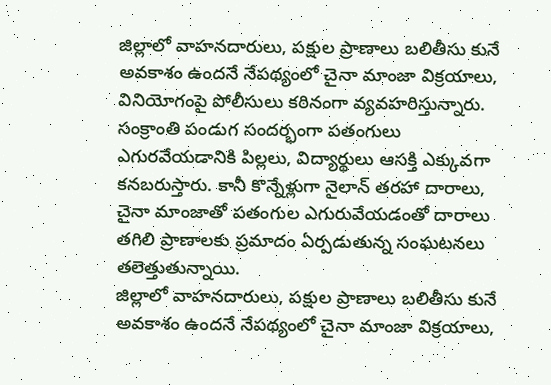జిల్లాలో వాహనదారులు, పక్షుల ప్రాణాలు బలితీసు కునే అవకాశం ఉందనే నేపథ్యంలో చైనా మాంజా విక్రయాలు, వినియోగంపై పోలీసులు కఠినంగా వ్యవహరిస్తున్నారు. సంక్రాంతి పండుగ సందర్భంగా పతంగులు ఎగురవేయడానికి పిల్లలు, విద్యార్థులు ఆసక్తి ఎక్కువగా కనబరుస్తారు. కానీ కొన్నేళ్లుగా నైలాన్ తరహా దారాలు, చైనా మాంజాతో పతంగుల ఎగురువేయడంతో దారాలు తగిలి ప్రాణాలకు ప్రమాదం ఏర్పడుతున్న సంఘటనలు తలెత్తుతున్నాయి.
జిల్లాలో వాహనదారులు, పక్షుల ప్రాణాలు బలితీసు కునే అవకాశం ఉందనే నేపథ్యంలో చైనా మాంజా విక్రయాలు,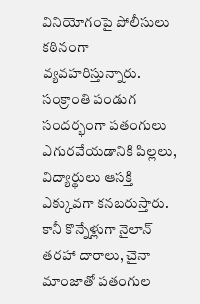వినియోగంపై పోలీసులు కఠినంగా వ్యవహరిస్తున్నారు. సంక్రాంతి పండుగ సందర్భంగా పతంగులు ఎగురవేయడానికి పిల్లలు, విద్యార్థులు ఆసక్తి ఎక్కువగా కనబరుస్తారు. కానీ కొన్నేళ్లుగా నైలాన్ తరహా దారాలు, చైనా మాంజాతో పతంగుల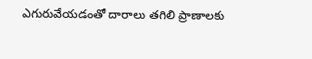ఎగురువేయడంతో దారాలు తగిలి ప్రాణాలకు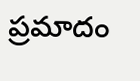ప్రమాదం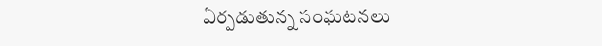ఏర్పడుతున్న సంఘటనలు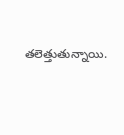తలెత్తుతున్నాయి.